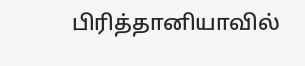பிரித்தானியாவில்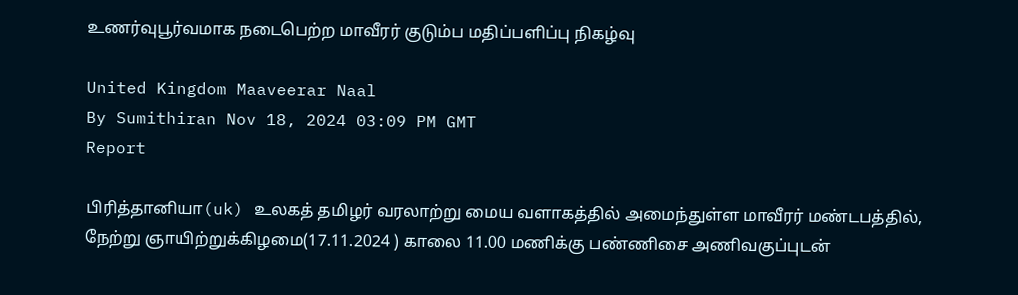உணர்வுபூர்வமாக நடைபெற்ற மாவீரர் குடும்ப மதிப்பளிப்பு நிகழ்வு

United Kingdom Maaveerar Naal
By Sumithiran Nov 18, 2024 03:09 PM GMT
Report

பிரித்தானியா(uk) உலகத் தமிழர் வரலாற்று மைய வளாகத்தில் அமைந்துள்ள மாவீரர் மண்டபத்தில், நேற்று ஞாயிற்றுக்கிழமை(17.11.2024 ) காலை 11.00 மணிக்கு பண்ணிசை அணிவகுப்புடன்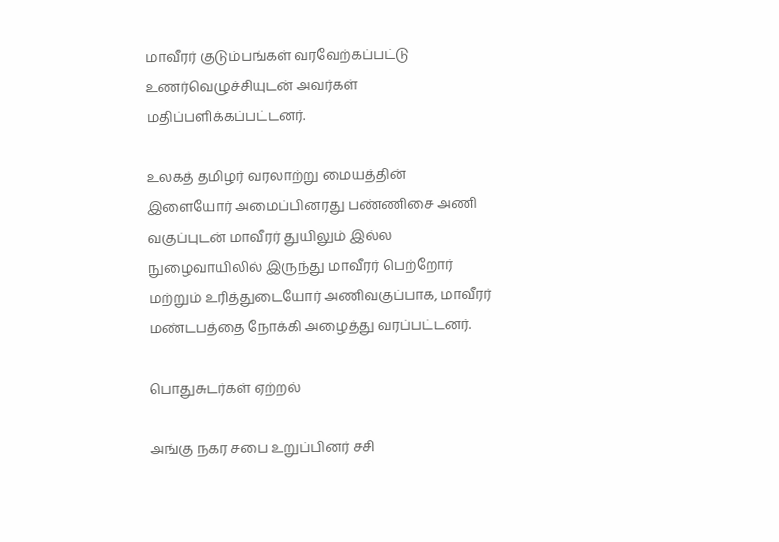மாவீரர் குடும்பங்கள் வரவேற்கப்பட்டு உணர்வெழுச்சியுடன் அவர்கள் மதிப்பளிக்கப்பட்டனர்.

உலகத் தமிழர் வரலாற்று மையத்தின் இளையோர் அமைப்பினரது பண்ணிசை அணி வகுப்புடன் மாவீரர் துயிலும் இல்ல நுழைவாயிலில் இருந்து மாவீரர் பெற்றோர் மற்றும் உரித்துடையோர் அணிவகுப்பாக, மாவீரர் மண்டபத்தை நோக்கி அழைத்து வரப்பட்டனர்.

பொதுசுடர்கள் ஏற்றல்

அங்கு நகர சபை உறுப்பினர் சசி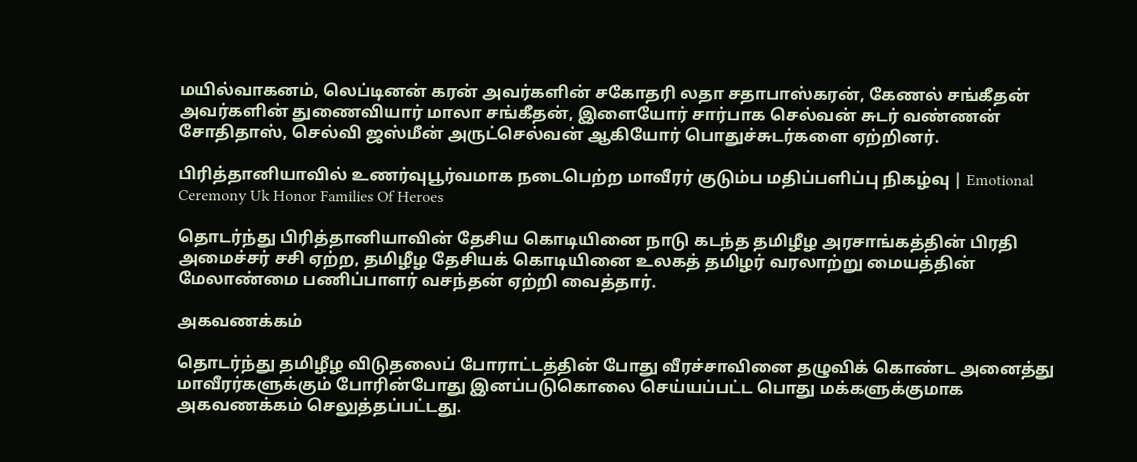மயில்வாகனம், லெப்டினன் கரன் அவர்களின் சகோதரி லதா சதாபாஸ்கரன், கேணல் சங்கீதன் அவர்களின் துணைவியார் மாலா சங்கீதன், இளையோர் சார்பாக செல்வன் சுடர் வண்ணன் சோதிதாஸ், செல்வி ஜஸ்மீன் அருட்செல்வன் ஆகியோர் பொதுச்சுடர்களை ஏற்றினர்.

பிரித்தானியாவில் உணர்வுபூர்வமாக நடைபெற்ற மாவீரர் குடும்ப மதிப்பளிப்பு நிகழ்வு | Emotional Ceremony Uk Honor Families Of Heroes

தொடர்ந்து பிரித்தானியாவின் தேசிய கொடியினை நாடு கடந்த தமிழீழ அரசாங்கத்தின் பிரதி அமைச்சர் சசி ஏற்ற, தமிழீழ தேசியக் கொடியினை உலகத் தமிழர் வரலாற்று மையத்தின் மேலாண்மை பணிப்பாளர் வசந்தன் ஏற்றி வைத்தார்.

அகவணக்கம்

தொடர்ந்து தமிழீழ விடுதலைப் போராட்டத்தின் போது வீரச்சாவினை தழுவிக் கொண்ட அனைத்து மாவீரர்களுக்கும் போரின்போது இனப்படுகொலை செய்யப்பட்ட பொது மக்களுக்குமாக அகவணக்கம் செலுத்தப்பட்டது.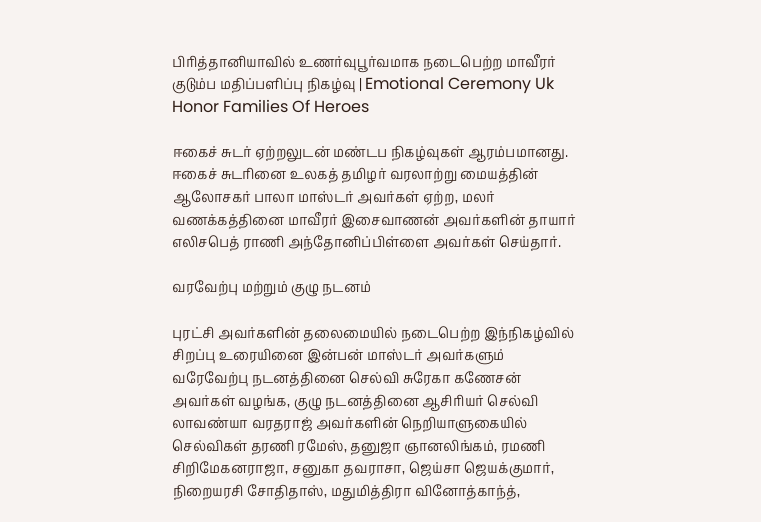பிரித்தானியாவில் உணர்வுபூர்வமாக நடைபெற்ற மாவீரர் குடும்ப மதிப்பளிப்பு நிகழ்வு | Emotional Ceremony Uk Honor Families Of Heroes

ஈகைச் சுடர் ஏற்றலுடன் மண்டப நிகழ்வுகள் ஆரம்பமானது. ஈகைச் சுடரினை உலகத் தமிழர் வரலாற்று மையத்தின் ஆலோசகர் பாலா மாஸ்டர் அவர்கள் ஏற்ற, மலர் வணக்கத்தினை மாவீரர் இசைவாணன் அவர்களின் தாயார் எலிசபெத் ராணி அந்தோனிப்பிள்ளை அவர்கள் செய்தார்.

வரவேற்பு மற்றும் குழு நடனம்

புரட்சி அவர்களின் தலைமையில் நடைபெற்ற இந்நிகழ்வில் சிறப்பு உரையினை இன்பன் மாஸ்டர் அவர்களும் வரேவேற்பு நடனத்தினை செல்வி சுரேகா கணேசன் அவர்கள் வழங்க, குழு நடனத்தினை ஆசிரியர் செல்வி லாவண்யா வரதராஜ் அவர்களின் நெறியாளுகையில் செல்விகள் தரணி ரமேஸ், தனுஜா ஞானலிங்கம், ரமணி சிறிமேகனராஜா, சனுகா தவராசா, ஜெய்சா ஜெயக்குமார், நிறையரசி சோதிதாஸ், மதுமித்திரா வினோத்காந்த்,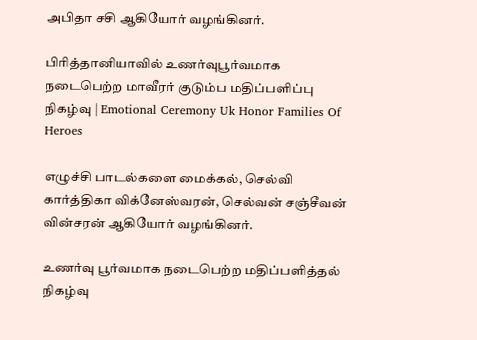அபிதா சசி ஆகியோர் வழங்கினர்.

பிரித்தானியாவில் உணர்வுபூர்வமாக நடைபெற்ற மாவீரர் குடும்ப மதிப்பளிப்பு நிகழ்வு | Emotional Ceremony Uk Honor Families Of Heroes

எழுச்சி பாடல்களை மைக்கல், செல்வி கார்த்திகா விக்னேஸ்வரன், செல்வன் சஞ்சீவன் வின்சரன் ஆகியோர் வழங்கினர்.

உணர்வு பூர்வமாக நடைபெற்ற மதிப்பளித்தல் நிகழ்வு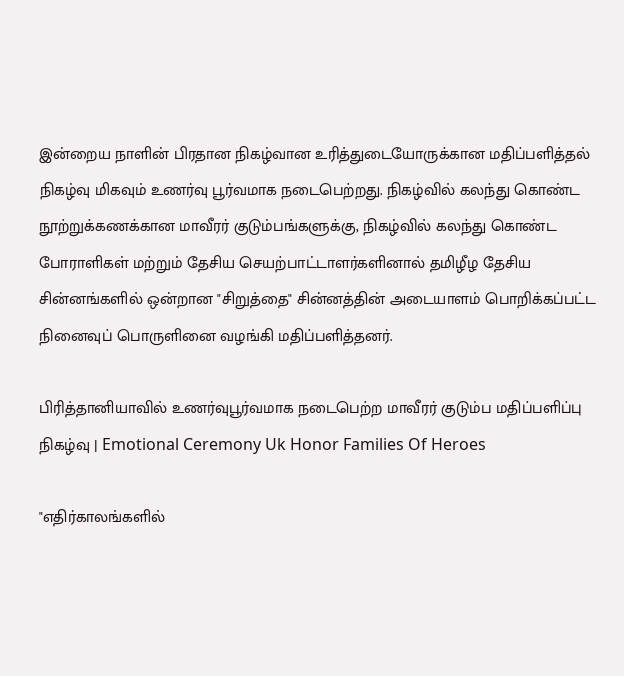இன்றைய நாளின் பிரதான நிகழ்வான உரித்துடையோருக்கான மதிப்பளித்தல் நிகழ்வு மிகவும் உணர்வு பூர்வமாக நடைபெற்றது. நிகழ்வில் கலந்து கொண்ட நூற்றுக்கணக்கான மாவீரர் குடும்பங்களுக்கு, நிகழ்வில் கலந்து கொண்ட போராளிகள் மற்றும் தேசிய செயற்பாட்டாளர்களினால் தமிழீழ தேசிய சின்னங்களில் ஒன்றான "சிறுத்தை" சின்னத்தின் அடையாளம் பொறிக்கப்பட்ட நினைவுப் பொருளினை வழங்கி மதிப்பளித்தனர்.

பிரித்தானியாவில் உணர்வுபூர்வமாக நடைபெற்ற மாவீரர் குடும்ப மதிப்பளிப்பு நிகழ்வு | Emotional Ceremony Uk Honor Families Of Heroes

"எதிர்காலங்களில்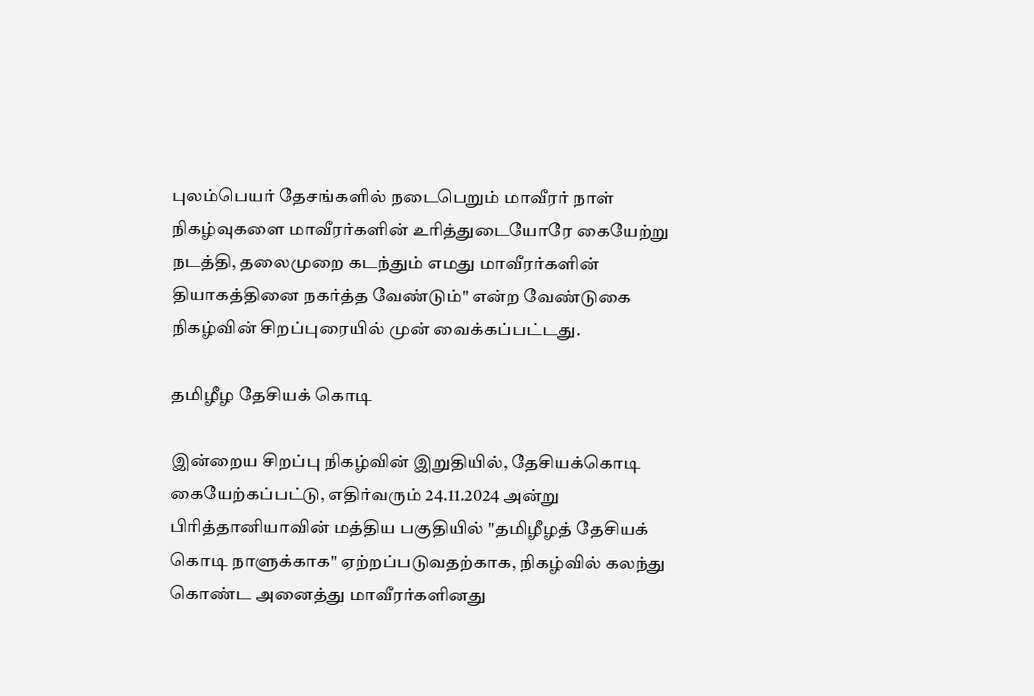புலம்பெயர் தேசங்களில் நடைபெறும் மாவீரர் நாள் நிகழ்வுகளை மாவீரர்களின் உரித்துடையோரே கையேற்று நடத்தி, தலைமுறை கடந்தும் எமது மாவீரர்களின் தியாகத்தினை நகர்த்த வேண்டும்" என்ற வேண்டுகை நிகழ்வின் சிறப்புரையில் முன் வைக்கப்பட்டது.

தமிழீழ தேசியக் கொடி

இன்றைய சிறப்பு நிகழ்வின் இறுதியில், தேசியக்கொடி கையேற்கப்பட்டு, எதிர்வரும் 24.11.2024 அன்று பிரித்தானியாவின் மத்திய பகுதியில் "தமிழீழத் தேசியக் கொடி நாளுக்காக" ஏற்றப்படுவதற்காக, நிகழ்வில் கலந்து கொண்ட அனைத்து மாவீரர்களினது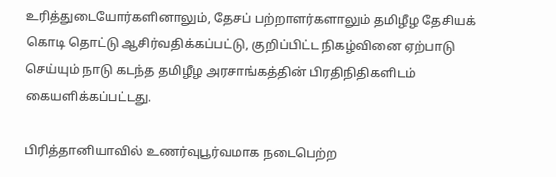உரித்துடையோர்களினாலும், தேசப் பற்றாளர்களாலும் தமிழீழ தேசியக் கொடி தொட்டு ஆசிர்வதிக்கப்பட்டு, குறிப்பிட்ட நிகழ்வினை ஏற்பாடு செய்யும் நாடு கடந்த தமிழீழ அரசாங்கத்தின் பிரதிநிதிகளிடம் கையளிக்கப்பட்டது.

பிரித்தானியாவில் உணர்வுபூர்வமாக நடைபெற்ற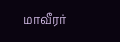மாவீரர்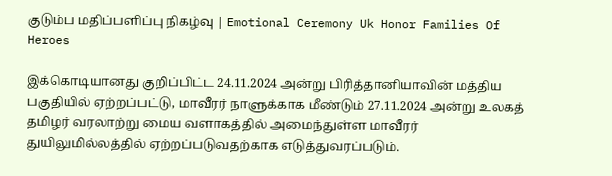குடும்ப மதிப்பளிப்பு நிகழ்வு | Emotional Ceremony Uk Honor Families Of Heroes

இக்கொடியானது குறிப்பிட்ட 24.11.2024 அன்று பிரித்தானியாவின் மத்திய பகுதியில் ஏற்றப்பட்டு, மாவீரர் நாளுக்காக மீண்டும் 27.11.2024 அன்று உலகத் தமிழர் வரலாற்று மைய வளாகத்தில் அமைந்துள்ள மாவீரர் துயிலுமில்லத்தில் ஏற்றப்படுவதற்காக எடுத்துவரப்படும்.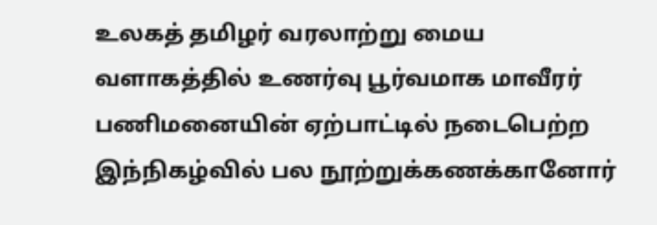உலகத் தமிழர் வரலாற்று மைய வளாகத்தில் உணர்வு பூர்வமாக மாவீரர் பணிமனையின் ஏற்பாட்டில் நடைபெற்ற இந்நிகழ்வில் பல நூற்றுக்கணக்கானோர்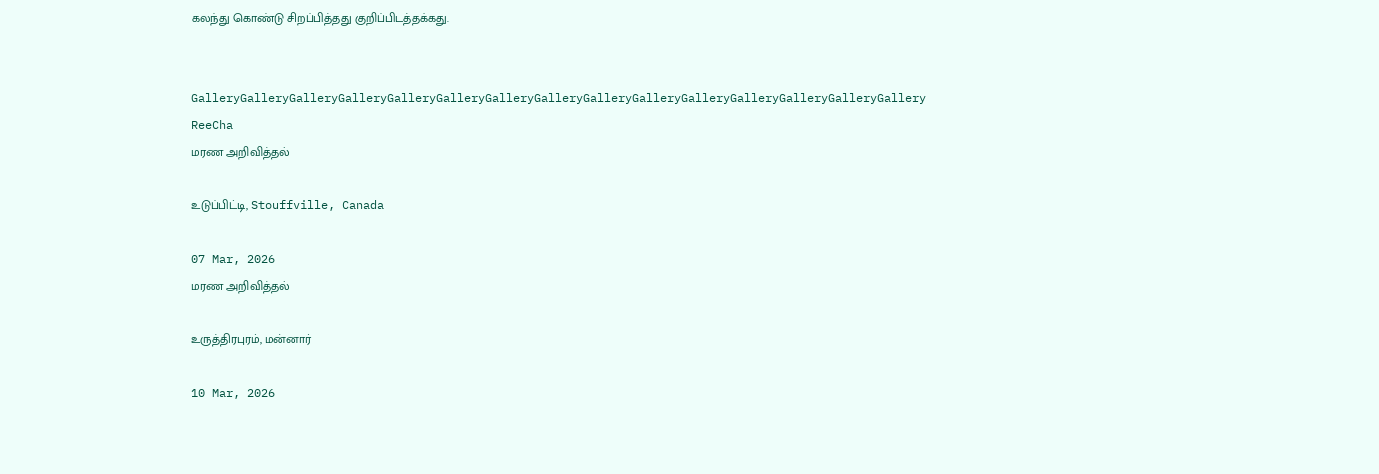கலந்து கொண்டு சிறப்பித்தது குறிப்பிடத்தக்கது.


GalleryGalleryGalleryGalleryGalleryGalleryGalleryGalleryGalleryGalleryGalleryGalleryGalleryGalleryGallery
ReeCha
மரண அறிவித்தல்

உடுப்பிட்டி, Stouffville, Canada

07 Mar, 2026
மரண அறிவித்தல்

உருத்திரபுரம், மன்னார்

10 Mar, 2026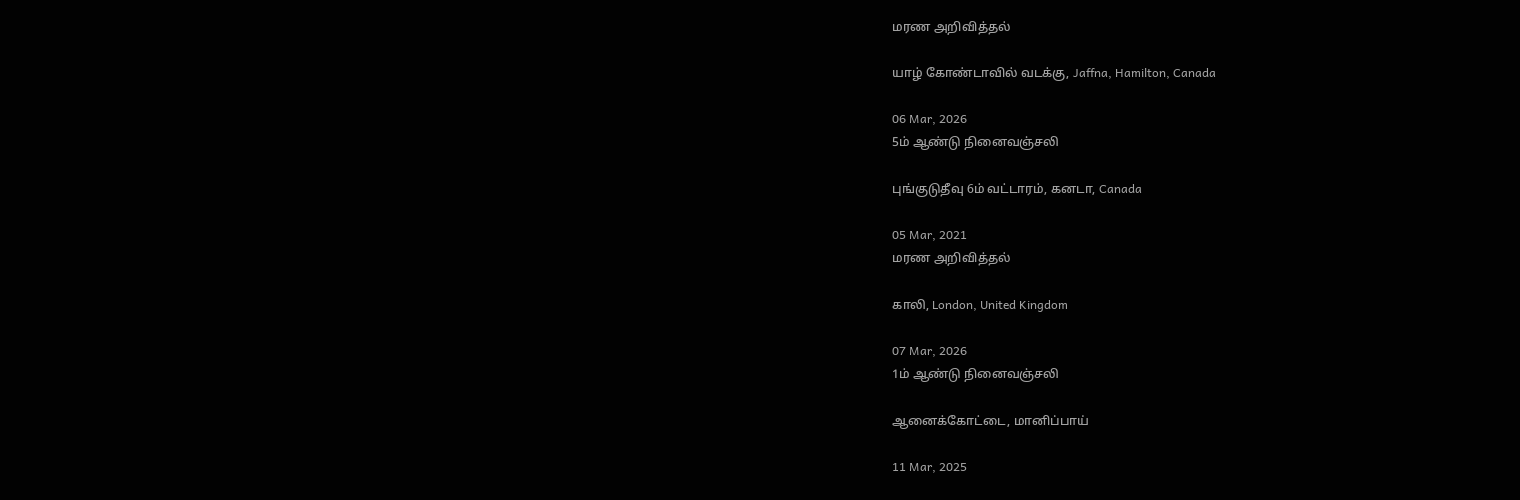மரண அறிவித்தல்

யாழ் கோண்டாவில் வடக்கு, Jaffna, Hamilton, Canada

06 Mar, 2026
5ம் ஆண்டு நினைவஞ்சலி

புங்குடுதீவு 6ம் வட்டாரம், கனடா, Canada

05 Mar, 2021
மரண அறிவித்தல்

காலி, London, United Kingdom

07 Mar, 2026
1ம் ஆண்டு நினைவஞ்சலி

ஆனைக்கோட்டை, மானிப்பாய்

11 Mar, 2025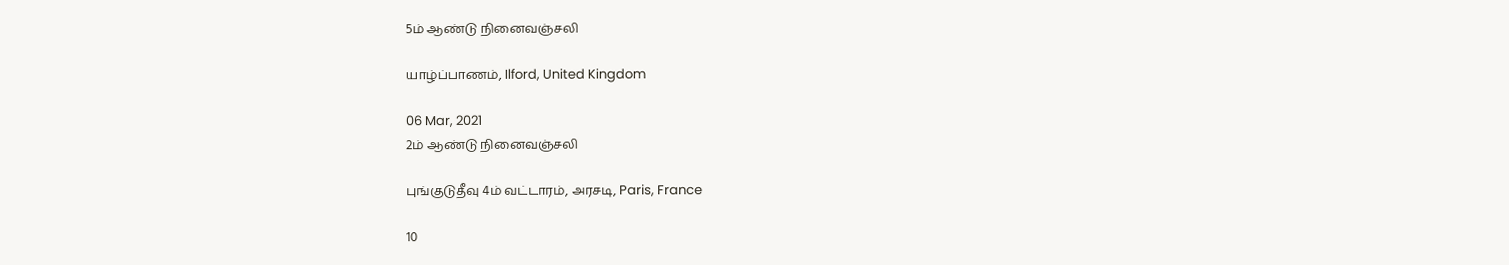5ம் ஆண்டு நினைவஞ்சலி

யாழ்ப்பாணம், Ilford, United Kingdom

06 Mar, 2021
2ம் ஆண்டு நினைவஞ்சலி

புங்குடுதீவு 4ம் வட்டாரம், அரசடி, Paris, France

10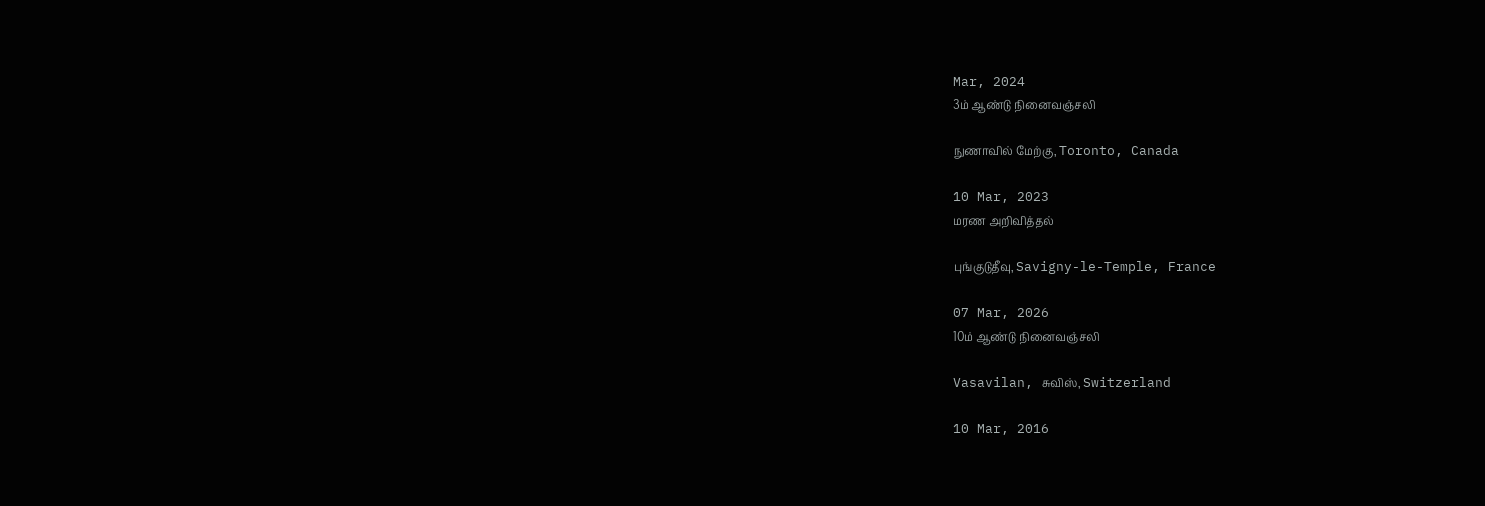Mar, 2024
3ம் ஆண்டு நினைவஞ்சலி

நுணாவில் மேற்கு, Toronto, Canada

10 Mar, 2023
மரண அறிவித்தல்

புங்குடுதீவு, Savigny-le-Temple, France

07 Mar, 2026
10ம் ஆண்டு நினைவஞ்சலி

Vasavilan, சுவிஸ், Switzerland

10 Mar, 2016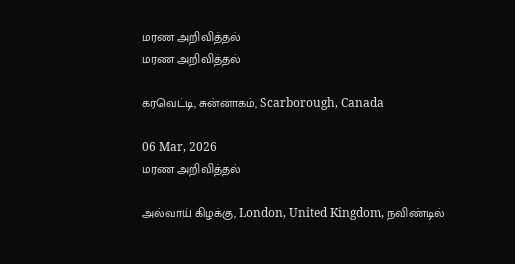மரண அறிவித்தல்
மரண அறிவித்தல்

கரவெட்டி, சுன்னாகம், Scarborough, Canada

06 Mar, 2026
மரண அறிவித்தல்

அல்வாய் கிழக்கு, London, United Kingdom, நவிண்டில்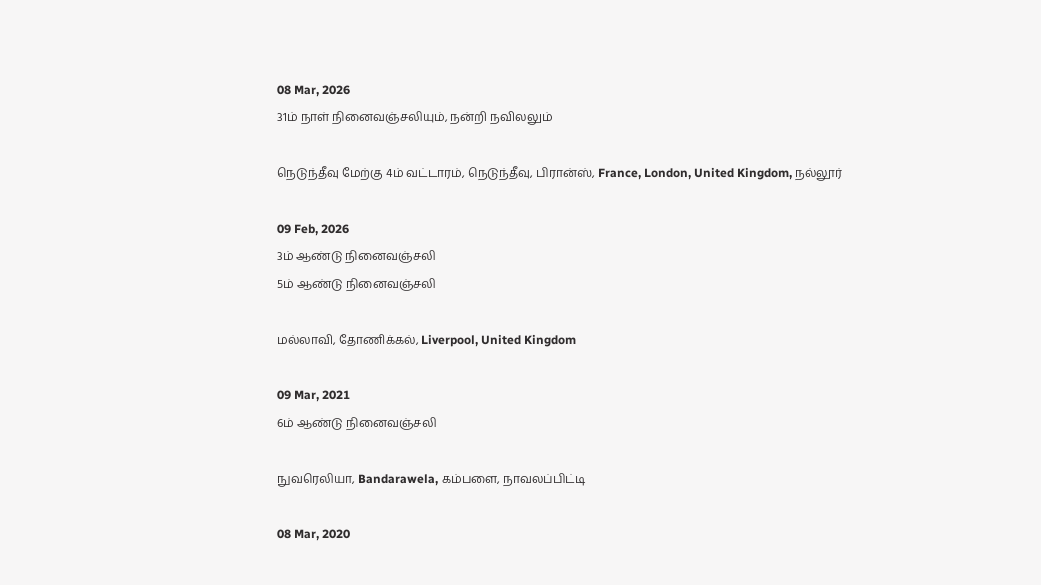08 Mar, 2026
31ம் நாள் நினைவஞ்சலியும், நன்றி நவிலலும்

நெடுந்தீவு மேற்கு 4ம் வட்டாரம், நெடுந்தீவு, பிரான்ஸ், France, London, United Kingdom, நல்லூர்

09 Feb, 2026
3ம் ஆண்டு நினைவஞ்சலி
5ம் ஆண்டு நினைவஞ்சலி

மல்லாவி, தோணிக்கல், Liverpool, United Kingdom

09 Mar, 2021
6ம் ஆண்டு நினைவஞ்சலி

நுவரெலியா, Bandarawela, கம்பளை, நாவலப்பிட்டி

08 Mar, 2020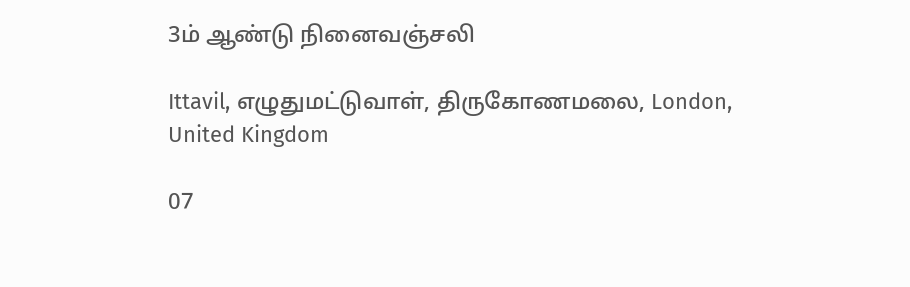3ம் ஆண்டு நினைவஞ்சலி

Ittavil, எழுதுமட்டுவாள், திருகோணமலை, London, United Kingdom

07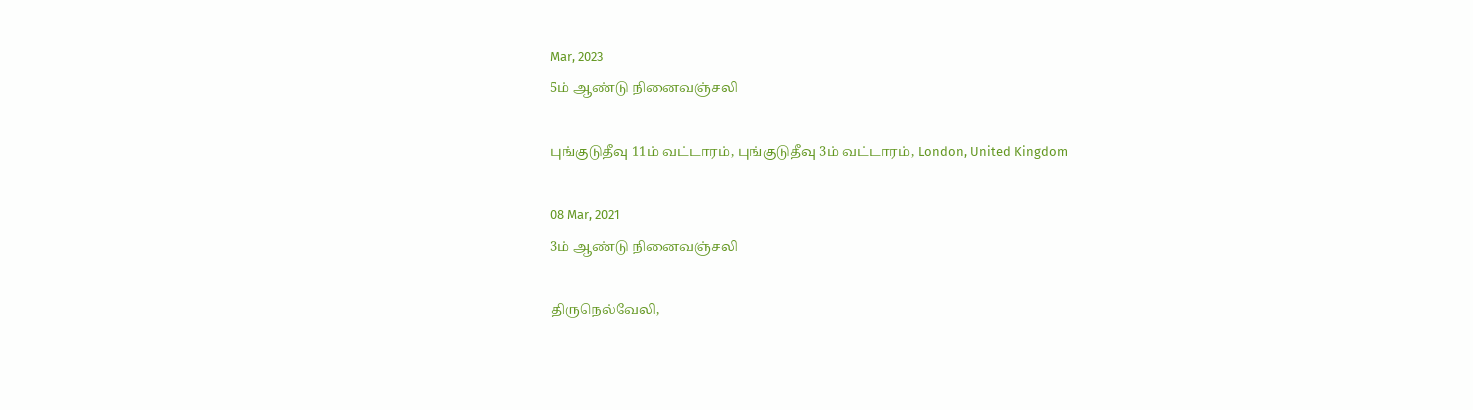Mar, 2023
5ம் ஆண்டு நினைவஞ்சலி

புங்குடுதீவு 11ம் வட்டாரம், புங்குடுதீவு 3ம் வட்டாரம், London, United Kingdom

08 Mar, 2021
3ம் ஆண்டு நினைவஞ்சலி

திருநெல்வேலி,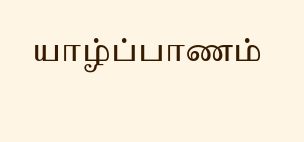யாழ்ப்பாணம்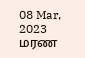08 Mar, 2023
மரண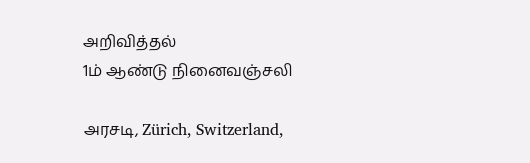அறிவித்தல்
1ம் ஆண்டு நினைவஞ்சலி

அரசடி, Zürich, Switzerland,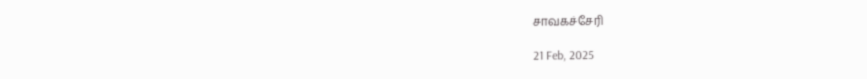சாவகச்சேரி

21 Feb, 2025